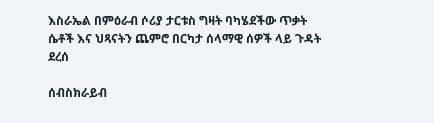እስራኤል በምዕራብ ሶሪያ ታርቱስ ግዛት ባካሄደችው ጥቃት ሴቶች እና ህጻናትን ጨምሮ በርካታ ሰላማዊ ሰዎች ላይ ጉዳት ደረሰ

ሰብስክራይብ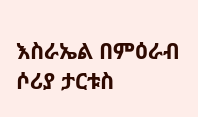እስራኤል በምዕራብ ሶሪያ ታርቱስ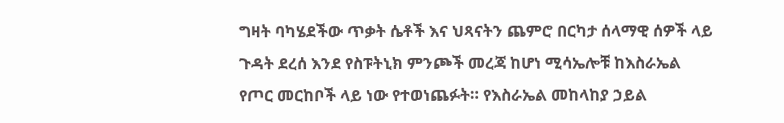ግዛት ባካሄደችው ጥቃት ሴቶች እና ህጻናትን ጨምሮ በርካታ ሰላማዊ ሰዎች ላይ ጉዳት ደረሰ እንደ የስፑትኒክ ምንጮች መረጃ ከሆነ ሚሳኤሎቹ ከእስራኤል የጦር መርከቦች ላይ ነው የተወነጨፉት። የእስራኤል መከላከያ ኃይል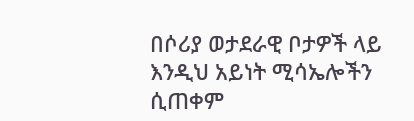በሶሪያ ወታደራዊ ቦታዎች ላይ እንዲህ አይነት ሚሳኤሎችን ሲጠቀም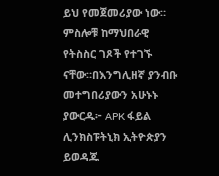ይህ የመጀመሪያው ነው። ምስሎቹ ከማህበራዊ የትስስር ገጾች የተገኙ ናቸው።በእንግሊዘኛ ያንብቡ መተግበሪያውን አሁኑኑ ያውርዱ፦ APK ፋይል ሊንክስፑትኒክ ኢትዮጵያን ይወዳጁ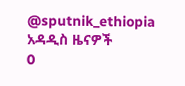@sputnik_ethiopia
አዳዲስ ዜናዎች
0